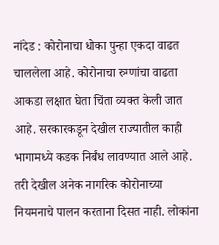नांदेड : कोरोनाचा धोका पुन्हा एकदा वाढत चाललेला आहे. कोरोनाचा रुग्णांचा वाढता आकडा लक्षात घेता चिंता व्यक्त केली जात आहे. सरकारकडून देखील राज्यातील काही भागामध्ये कडक निर्बंध लावण्यात आले आहे. तरी देखील अनेक नागरिक कोरोनाच्या नियमनाचे पालन करताना दिसत नाही. लोकांना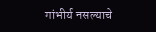गांभीर्य नसल्याचे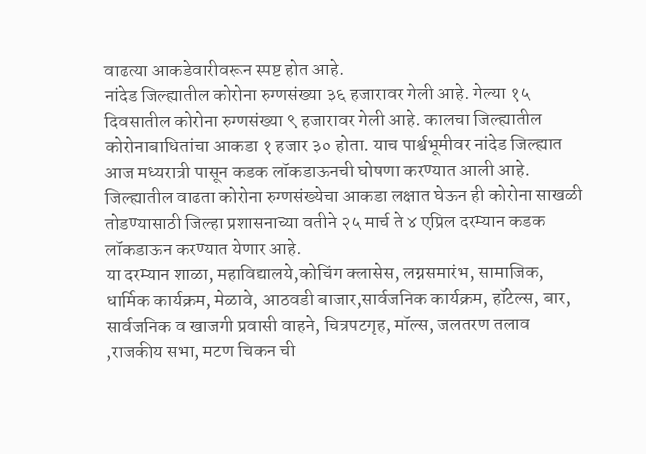वाढत्या आकडेवारीवरून स्पष्ट होत आहे.
नांदेड जिल्ह्यातील कोरोना रुग्णसंख्या ३६ हजारावर गेली आहे. गेल्या १५ दिवसातील कोरोना रुग्णसंख्या ९ हजारावर गेली आहे. कालचा जिल्ह्यातील कोरोनाबाधितांचा आकडा १ हजार ३० होता. याच पार्श्वभूमीवर नांदेड जिल्ह्यात आज मध्यरात्री पासून कडक लॉकडाऊनची घोषणा करण्यात आली आहे.
जिल्ह्यातील वाढता कोरोना रुग्णसंख्येचा आकडा लक्षात घेऊन ही कोरोना साखळी तोडण्यासाठी जिल्हा प्रशासनाच्या वतीने २५ मार्च ते ४ एप्रिल दरम्यान कडक लॉकडाऊन करण्यात येणार आहे.
या दरम्यान शाळा, महाविद्यालये,कोचिंग क्लासेस, लग्नसमारंभ, सामाजिक, धार्मिक कार्यक्रम, मेळावे, आठवडी बाजार,सार्वजनिक कार्यक्रम, हॉटेल्स, बार, सार्वजनिक व खाजगी प्रवासी वाहने, चित्रपटगृह, मॉल्स, जलतरण तलाव ,राजकीय सभा, मटण चिकन ची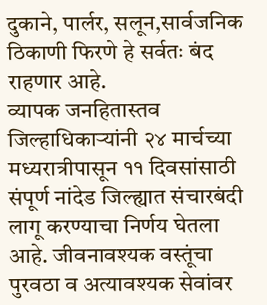दुकाने, पार्लर, सलून,सार्वजनिक ठिकाणी फिरणे हे सर्वतः बंद राहणार आहे.
व्यापक जनहितास्तव जिल्हाधिकाऱ्यांनी २४ मार्चच्या मध्यरात्रीपासून ११ दिवसांसाठी संपूर्ण नांदेड जिल्ह्यात संचारबंदी लागू करण्याचा निर्णय घेतला आहे. जीवनावश्यक वस्तूंचा पुरवठा व अत्यावश्यक सेवांवर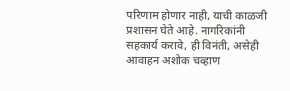परिणाम होणार नाही, याची काळजी प्रशासन घेते आहे. नागरिकांनी सहकार्य करावे, ही विनंती, असेही आवाहन अशोक चव्हाण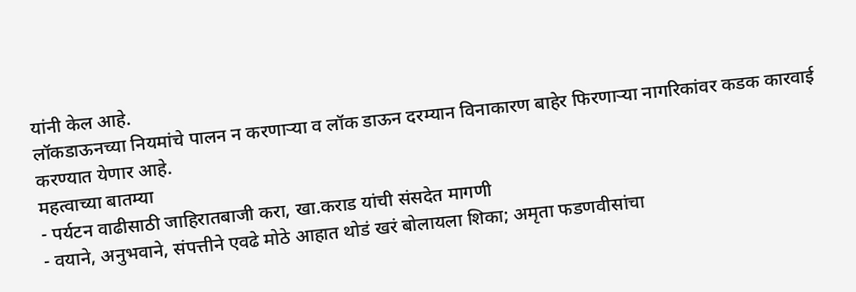यांनी केल आहे.
लॉकडाऊनच्या नियमांचे पालन न करणाऱ्या व लॉक डाऊन दरम्यान विनाकारण बाहेर फिरणाऱ्या नागरिकांवर कडक कारवाई करण्यात येणार आहे.
महत्वाच्या बातम्या
- पर्यटन वाढीसाठी जाहिरातबाजी करा, खा.कराड यांची संसदेत मागणी
- वयाने, अनुभवाने, संपत्तीने एवढे मोठे आहात थोडं खरं बोलायला शिका; अमृता फडणवीसांचा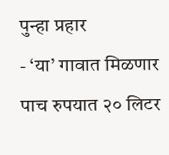पुन्हा प्रहार
- ‘या’ गावात मिळणार पाच रुपयात २० लिटर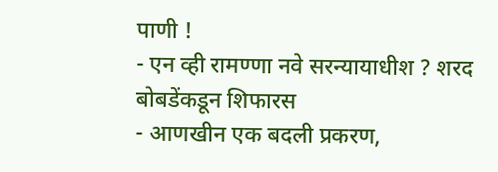पाणी !
- एन व्ही रामण्णा नवे सरन्यायाधीश ? शरद बोबडेंकडून शिफारस
- आणखीन एक बदली प्रकरण,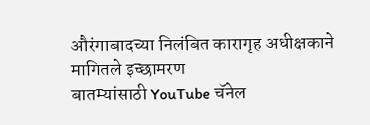औरंगाबादच्या निलंबित कारागृह अधीक्षकाने मागितले इच्छामरण
बातम्यांसाठी YouTube चॅनेल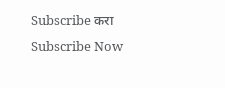Subscribe करा
Subscribe Now